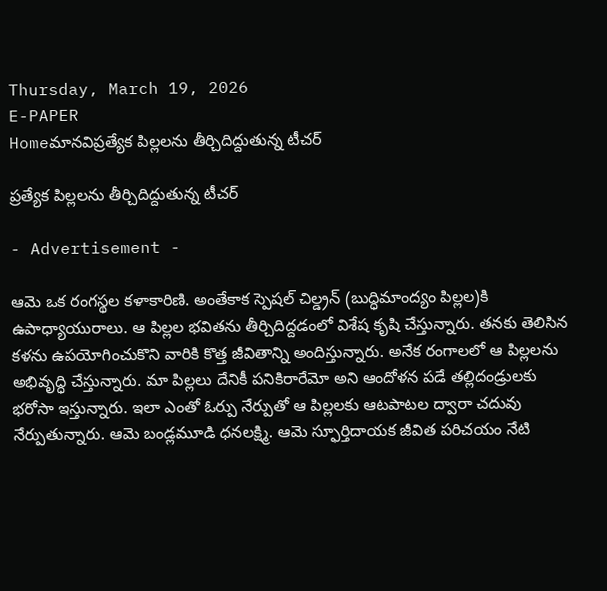Thursday, March 19, 2026
E-PAPER
Homeమానవిప్రత్యేక పిల్లలను తీర్చిదిద్దుతున్న టీచర్

ప్రత్యేక పిల్లలను తీర్చిదిద్దుతున్న టీచర్

- Advertisement -

ఆమె ఒక రంగస్థల కళాకారిణి. అంతేకాక స్పెషల్‌ చిల్డ్రన్‌ (బుద్ధిమాంద్యం పిల్లల)కి ఉపాధ్యాయురాలు. ఆ పిల్లల భవితను తీర్చిదిద్దడంలో విశేష కృషి చేస్తున్నారు. తనకు తెలిసిన కళను ఉపయోగించుకొని వారికి కొత్త జీవితాన్ని అందిస్తున్నారు. అనేక రంగాలలో ఆ పిల్లలను అభివృద్ధి చేస్తున్నారు. మా పిల్లలు దేనికీ పనికిరారేమో అని ఆందోళన పడే తల్లిదండ్రులకు భరోసా ఇస్తున్నారు. ఇలా ఎంతో ఓర్పు నేర్పుతో ఆ పిల్లలకు ఆటపాటల ద్వారా చదువు నేర్పుతున్నారు. ఆమె బండ్లమూడి ధనలక్ష్మి. ఆమె స్ఫూర్తిదాయక జీవిత పరిచయం నేటి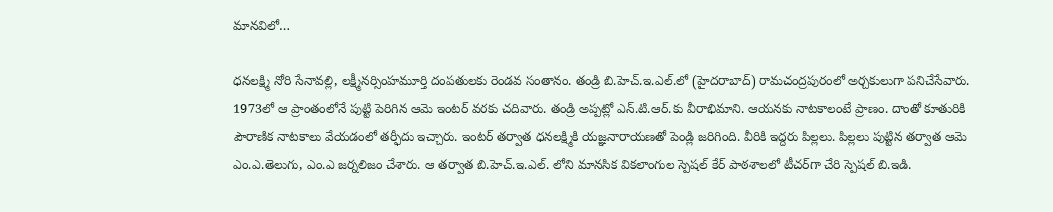మానవిలో…

ధనలక్ష్మి నోరి సేనావల్లి, లక్ష్మీనర్సింహమూర్తి దంపతులకు రెండవ సంతానం. తండ్రి బి.హెచ్‌.ఇ.ఎల్‌.లో (హైదరాబాద్‌) రామచంద్రపురంలో అర్చకులుగా పనిచేసేవారు. 1973లో ఆ ప్రాంతంలోనే పుట్టి పెరిగిన ఆమె ఇంటర్‌ వరకు చదివారు. తండ్రి అప్పట్లో ఎన్‌.టి.ఆర్‌.కు వీరాభిమాని. ఆయనకు నాటకాలంటే ప్రాణం. దాంతో కూతురికి పౌరాణిక నాటకాలు వేయడంలో తర్ఫీదు ఇచ్చారు. ఇంటర్‌ తర్వాత ధనలక్ష్మికి యజ్ఞనారాయణతో పెండ్లి జరిగింది. వీరికి ఇద్దరు పిల్లలు. పిల్లలు పుట్టిన తర్వాత ఆమె ఎం.ఎ.తెలుగు, ఎం.ఎ జర్నలిజం చేశారు. ఆ తర్వాత బి.హెచ్‌.ఇ.ఎల్‌. లోని మానసిక వికలాంగుల స్పెషల్‌ కేర్‌ పాఠశాలలో టీచర్‌గా చేరి స్పెషల్‌ బి.ఇడి.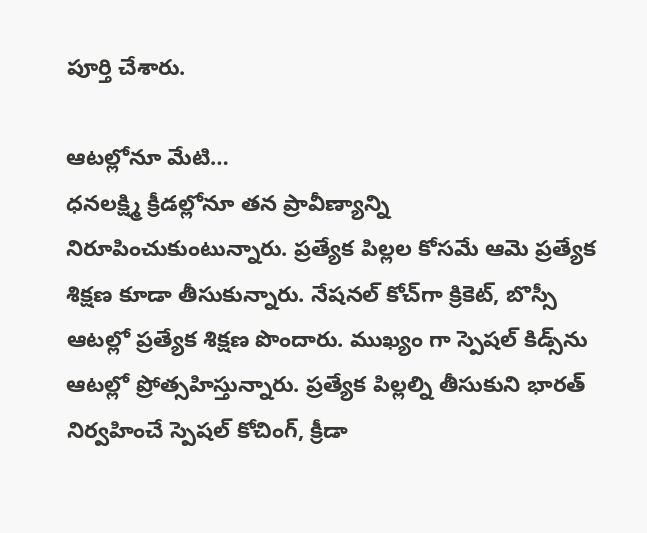పూర్తి చేశారు.

ఆటల్లోనూ మేటి…
ధనలక్ష్మి క్రీడల్లోనూ తన ప్రావీణ్యాన్ని నిరూపించుకుంటున్నారు. ప్రత్యేక పిల్లల కోసమే ఆమె ప్రత్యేక శిక్షణ కూడా తీసుకున్నారు. నేషనల్‌ కోచ్‌గా క్రికెట్‌, బొస్సీ ఆటల్లో ప్రత్యేక శిక్షణ పొందారు. ముఖ్యం గా స్పెషల్‌ కిడ్స్‌ను ఆటల్లో ప్రోత్సహిస్తున్నారు. ప్రత్యేక పిల్లల్ని తీసుకుని భారత్‌ నిర్వహించే స్పెషల్‌ కోచింగ్‌, క్రీడా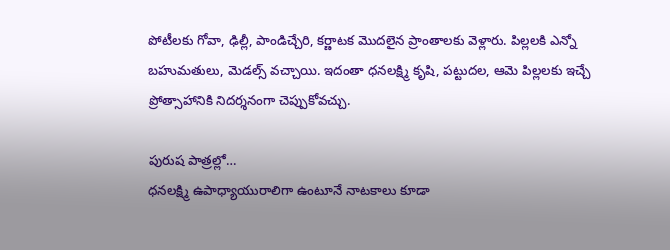పోటీలకు గోవా, ఢిల్లీ, పాండిచ్చేరి, కర్ణాటక మొదలైన ప్రాంతాలకు వెళ్లారు. పిల్లలకి ఎన్నో బహుమతులు, మెడల్స్‌ వచ్చాయి. ఇదంతా ధనలక్ష్మి కృషి, పట్టుదల, ఆమె పిల్లలకు ఇచ్చే ప్రోత్సాహానికి నిదర్శనంగా చెప్పుకోవచ్చు.

పురుష పాత్రల్లో…
ధనలక్ష్మి ఉపాధ్యాయురాలిగా ఉంటూనే నాటకాలు కూడా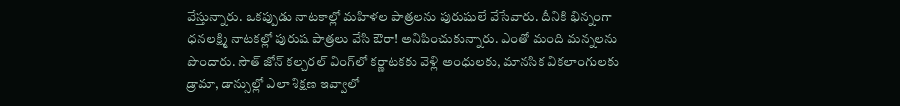వేస్తున్నారు. ఒకప్పుడు నాటకాల్లో మహిళల పాత్రలను పురుషులే వేసేవారు. దీనికి భిన్నంగా ధనలక్ష్మి నాటకల్లో పురుష పాత్రలు వేసి ఔరా! అనిపించుకున్నారు. ఎంతో మంది మన్నలను పొందారు. సౌత్‌ జోన్‌ కల్చరల్‌ వింగ్‌లో కర్ణాటకకు వెళ్లి అంధులకు, మానసిక వికలాంగులకు డ్రామా, డాన్సుల్లో ఎలా శిక్షణ ఇవ్వాలో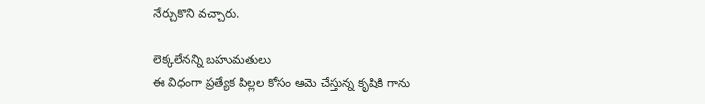నేర్చుకొని వచ్చారు.

లెక్కలేనన్ని బహుమతులు
ఈ విధంగా ప్రత్యేక పిల్లల కోసం ఆమె చేస్తున్న కృషికి గాను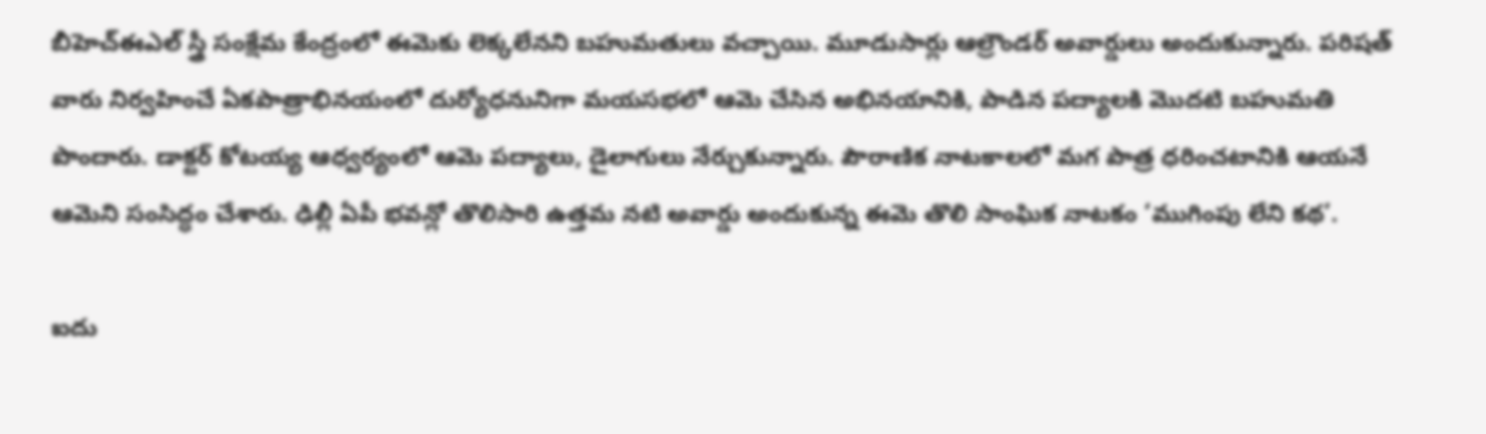బీహెచ్‌ఈఎల్‌ స్త్రీ సంక్షేమ కేంద్రంలో ఈమెకు లెక్కలేనని బహుమతులు వచ్చాయి. మూడుసార్లు ఆల్రౌండర్‌ అవార్డులు అందుకున్నారు. పరిషత్‌ వారు నిర్వహించే ఏకపాత్రాభినయంలో దుర్యోధనునిగా మయసభలో ఆమె చేసిన అభినయానికి, పాడిన పద్యాలకి మొదటి బహుమతి పొందారు. డాక్టర్‌ కోటయ్య ఆధ్వర్యంలో ఆమె పద్యాలు, డైలాగులు నేర్చుకున్నారు. పౌరాణిక నాటకాలలో మగ పాత్ర ధరించటానికి ఆయనే ఆమెని సంసిద్ధం చేశారు. ఢిల్లీ ఏపీ భవన్లో తొలిసారి ఉత్తమ నటి అవార్డు అందుకున్న ఈమె తొలి సాంఘిక నాటకం ‘ముగింపు లేని కథ’.

ఐదు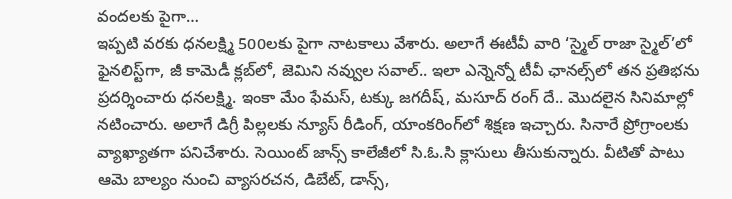వందలకు పైగా…
ఇప్పటి వరకు ధనలక్ష్మి 500లకు పైగా నాటకాలు వేశారు. అలాగే ఈటీవీ వారి ‘స్మైల్‌ రాజా స్మైల్‌’లో ఫైనలిస్ట్‌గా, జీ కామెడీ క్లబ్‌లో, జెమిని నవ్వుల సవాల్‌.. ఇలా ఎన్నెన్నో టీవీ ఛానల్స్‌లో తన ప్రతిభను ప్రదర్శించారు ధనలక్ష్మి. ఇంకా మేం ఫేమస్‌, టక్కు జగదీష్‌, మసూద్‌ రంగ్‌ దే.. మొదలైన సినిమాల్లో నటించారు. అలాగే డిగ్రీ పిల్లలకు న్యూస్‌ రీడింగ్‌, యాంకరింగ్‌లో శిక్షణ ఇచ్చారు. సినారే ప్రోగ్రాంలకు వ్యాఖ్యాతగా పనిచేశారు. సెయింట్‌ జాన్స్‌ కాలేజీలో సి.ఓ.సి క్లాసులు తీసుకున్నారు. వీటితో పాటు ఆమె బాల్యం నుంచి వ్యాసరచన, డిబేట్‌, డాన్స్‌,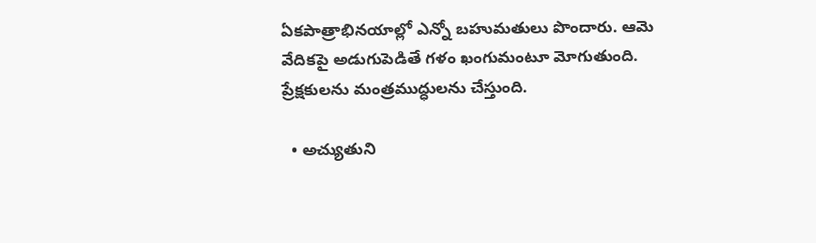ఏకపాత్రాభినయాల్లో ఎన్నో బహుమతులు పొందారు. ఆమె వేదికపై అడుగుపెడితే గళం ఖంగుమంటూ మోగుతుంది. ప్రేక్షకులను మంత్రముద్ధులను చేస్తుంది.

  • అచ్యుతుని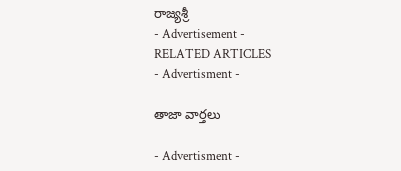రాజ్యశ్రీ
- Advertisement -
RELATED ARTICLES
- Advertisment -

తాజా వార్తలు

- Advertisment -